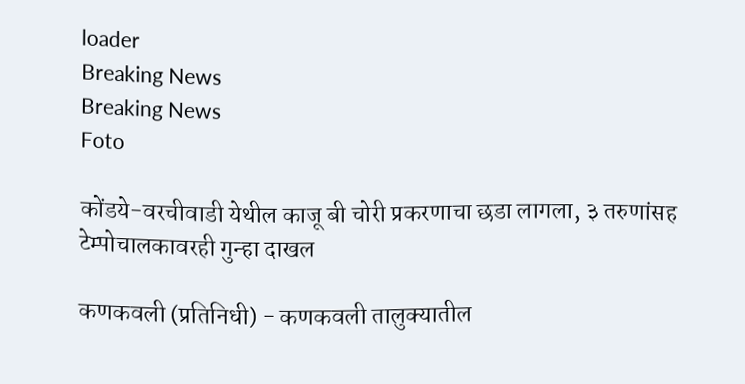loader
Breaking News
Breaking News
Foto

कोंडये-वरचीवाडी येथील काजू बी चोरी प्रकरणाचा छडा लागला, ३ तरुणांसह टेम्पोचालकावरही गुन्हा दाखल

कणकवली (प्रतिनिधी) - कणकवली तालुक्यातील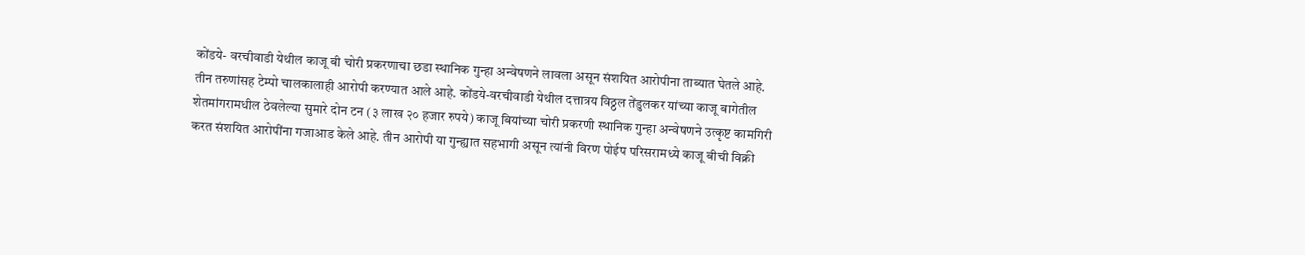कोंडये- वरचीवाडी येथील काजू बी चोरी प्रकरणाचा छडा स्थानिक गुन्हा अन्वेषणने लावला असून संशयित आरोपीना ताब्यात घेतले आहे. तीन तरुणांसह टेम्पो चालकालाही आरोपी करण्यात आले आहे. कोंडये-वरचीवाडी येथील दत्तात्रय विठ्ठल तेंडुलकर यांच्या काजू बागेतील शेतमांगरामधील ठेवलेल्या सुमारे दोन टन (३ लाख २० हजार रुपये) काजू बियांच्या चोरी प्रकरणी स्थानिक गुन्हा अन्वेषणने उत्कृष्ट कामगिरी करत संशयित आरोपींना गजाआड केले आहे. तीन आरोपी या गुन्ह्यात सहभागी असून त्यांनी विरण पोईप परिसरामध्ये काजू बीची विक्री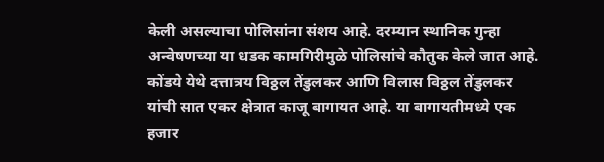केली असल्याचा पोलिसांना संशय आहे. दरम्यान स्थानिक गुन्हा अन्वेषणच्या या धडक कामगिरीमुळे पोलिसांचे कौतुक केले जात आहे. कोंडये येथे दत्तात्रय विठ्ठल तेंडुलकर आणि विलास विठ्ठल तेंडुलकर यांची सात एकर क्षेत्रात काजू बागायत आहे. या बागायतीमध्ये एक हजार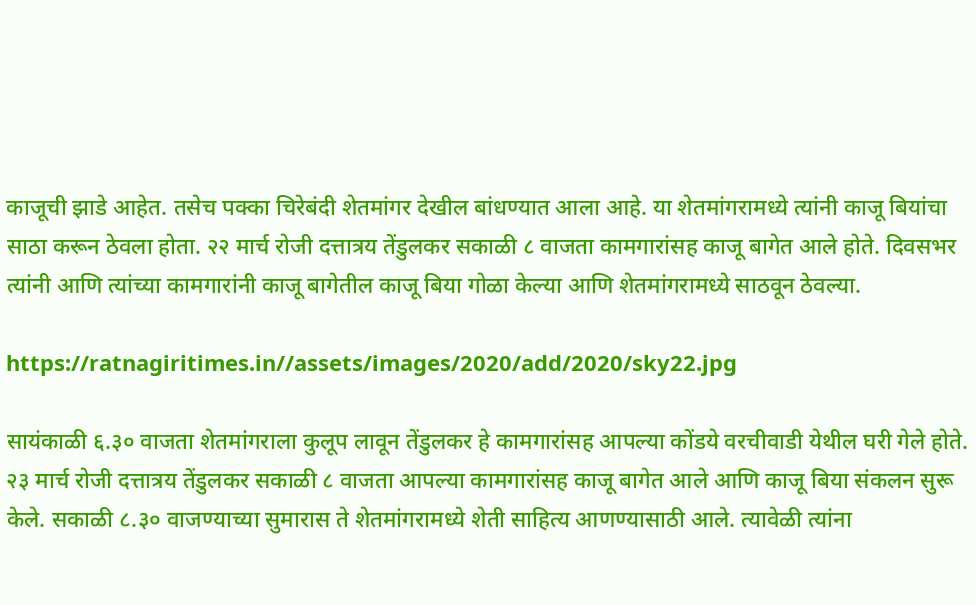काजूची झाडे आहेत. तसेच पक्का चिरेबंदी शेतमांगर देखील बांधण्यात आला आहे. या शेतमांगरामध्ये त्यांनी काजू बियांचा साठा करून ठेवला होता. २२ मार्च रोजी दत्तात्रय तेंडुलकर सकाळी ८ वाजता कामगारांसह काजू बागेत आले होते. दिवसभर त्यांनी आणि त्यांच्या कामगारांनी काजू बागेतील काजू बिया गोळा केल्या आणि शेतमांगरामध्ये साठवून ठेवल्या.

https://ratnagiritimes.in//assets/images/2020/add/2020/sky22.jpg

सायंकाळी ६.३० वाजता शेतमांगराला कुलूप लावून तेंडुलकर हे कामगारांसह आपल्या कोंडये वरचीवाडी येथील घरी गेले होते. २३ मार्च रोजी दत्तात्रय तेंडुलकर सकाळी ८ वाजता आपल्या कामगारांसह काजू बागेत आले आणि काजू बिया संकलन सुरू केले. सकाळी ८.३० वाजण्याच्या सुमारास ते शेतमांगरामध्ये शेती साहित्य आणण्यासाठी आले. त्यावेळी त्यांना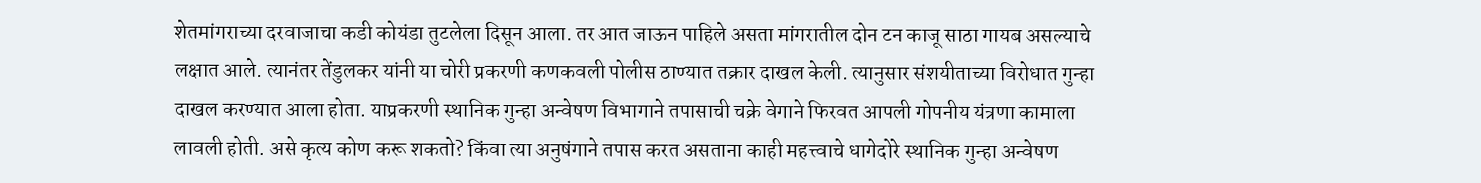शेतमांगराच्या दरवाजाचा कडी कोयंडा तुटलेला दिसून आला. तर आत जाऊन पाहिले असता मांगरातील दोन टन काजू साठा गायब असल्याचे लक्षात आले. त्यानंतर तेंडुलकर यांनी या चोरी प्रकरणी कणकवली पोलीस ठाण्यात तक्रार दाखल केली. त्यानुसार संशयीताच्या विरोधात गुन्हा दाखल करण्यात आला होता. याप्रकरणी स्थानिक गुन्हा अन्वेषण विभागाने तपासाची चक्रे वेगाने फिरवत आपली गोपनीय यंत्रणा कामाला लावली होती. असे कृत्य कोण करू शकतो? किंवा त्या अनुषंगाने तपास करत असताना काही महत्त्वाचे धागेदोरे स्थानिक गुन्हा अन्वेषण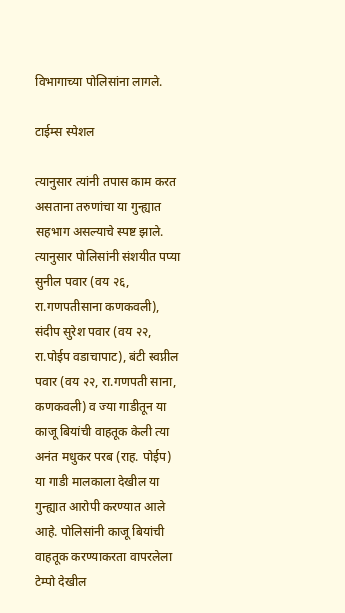विभागाच्या पोलिसांना लागले.

टाईम्स स्पेशल

त्यानुसार त्यांनी तपास काम करत असताना तरुणांचा या गुन्ह्यात सहभाग असल्याचे स्पष्ट झाले. त्यानुसार पोलिसांनी संशयीत पप्या सुनील पवार (वय २६, रा.गणपतीसाना कणकवली), संदीप सुरेश पवार (वय २२, रा.पोईप वडाचापाट), बंटी स्वप्नील पवार (वय २२, रा.गणपती साना, कणकवली) व ज्या गाडीतून या काजू बियांची वाहतूक केली त्या अनंत मधुकर परब (राह. पोईप) या गाडी मालकाला देखील या गुन्ह्यात आरोपी करण्यात आले आहे. पोलिसांनी काजू बियांची वाहतूक करण्याकरता वापरलेला टेम्पो देखील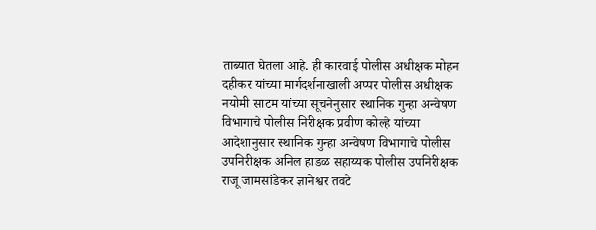ताब्यात घेतला आहे. ही कारवाई पोलीस अधीक्षक मोहन दहीकर यांच्या मार्गदर्शनाखाली अप्पर पोलीस अधीक्षक नयोमी साटम यांच्या सूचनेनुसार स्थानिक गुन्हा अन्वेषण विभागाचे पोलीस निरीक्षक प्रवीण कोल्हे यांच्या आदेशानुसार स्थानिक गुन्हा अन्वेषण विभागाचे पोलीस उपनिरीक्षक अनिल हाडळ सहाय्यक पोलीस उपनिरीक्षक राजू जामसांडेकर ज्ञानेश्वर तवटे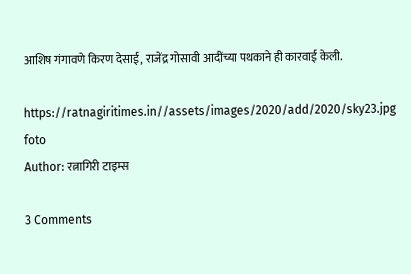आशिष गंगावणे किरण देसाई, राजेंद्र गोसावी आदींच्या पथकाने ही कारवाई केली.

https://ratnagiritimes.in//assets/images/2020/add/2020/sky23.jpg
foto
Author: रत्नागिरी टाइम्स

3 Comments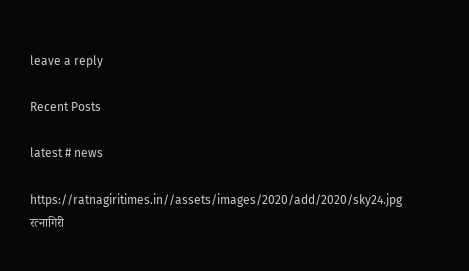leave a reply

Recent Posts

latest # news

https://ratnagiritimes.in//assets/images/2020/add/2020/sky24.jpg
रत्नागिरी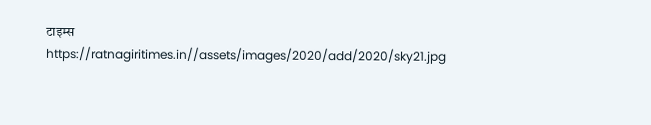टाइम्स
https://ratnagiritimes.in//assets/images/2020/add/2020/sky21.jpg